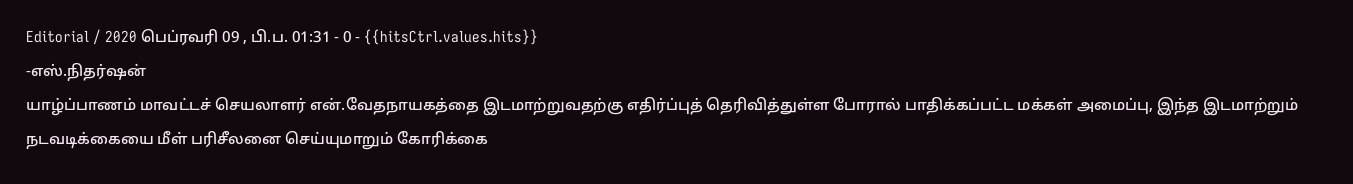Editorial / 2020 பெப்ரவரி 09 , பி.ப. 01:31 - 0 - {{hitsCtrl.values.hits}}
-எஸ்.நிதர்ஷன்
யாழ்ப்பாணம் மாவட்டச் செயலாளர் என்.வேதநாயகத்தை இடமாற்றுவதற்கு எதிர்ப்புத் தெரிவித்துள்ள போரால் பாதிக்கப்பட்ட மக்கள் அமைப்பு, இந்த இடமாற்றும் நடவடிக்கையை மீள் பரிசீலனை செய்யுமாறும் கோரிக்கை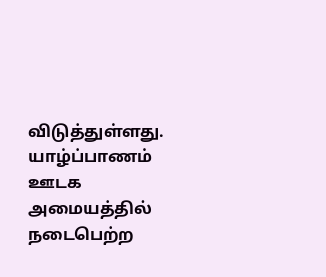விடுத்துள்ளது.
யாழ்ப்பாணம் ஊடக அமையத்தில் நடைபெற்ற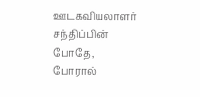ஊடகவியலாளர் சந்திப்பின் போதே, போரால்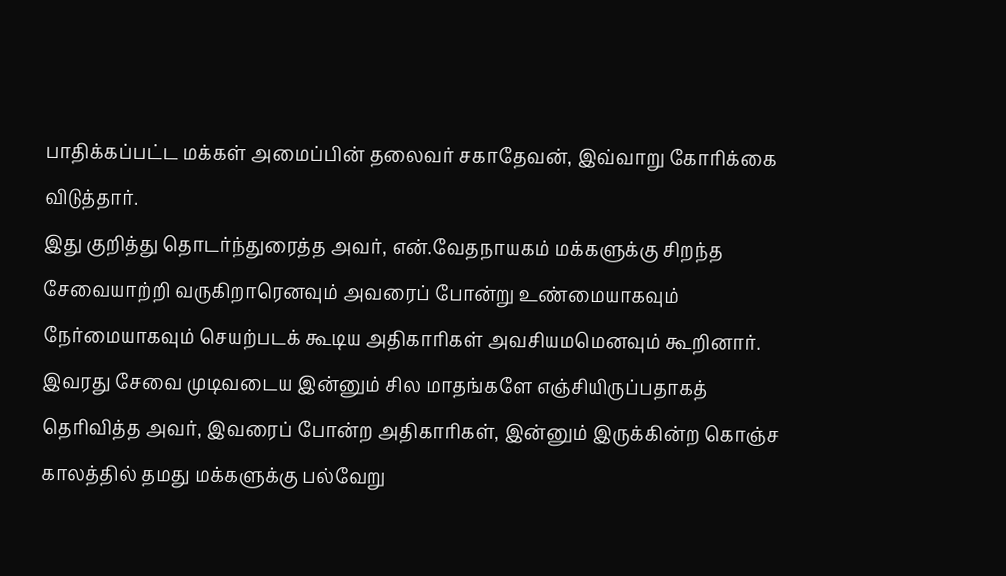பாதிக்கப்பட்ட மக்கள் அமைப்பின் தலைவர் சகாதேவன், இவ்வாறு கோரிக்கை விடுத்தார்.
இது குறித்து தொடர்ந்துரைத்த அவர், என்.வேதநாயகம் மக்களுக்கு சிறந்த சேவையாற்றி வருகிறாரெனவும் அவரைப் போன்று உண்மையாகவும் நேர்மையாகவும் செயற்படக் கூடிய அதிகாரிகள் அவசியமமெனவும் கூறினார்.
இவரது சேவை முடிவடைய இன்னும் சில மாதங்களே எஞ்சியிருப்பதாகத் தெரிவித்த அவர், இவரைப் போன்ற அதிகாரிகள், இன்னும் இருக்கின்ற கொஞ்ச காலத்தில் தமது மக்களுக்கு பல்வேறு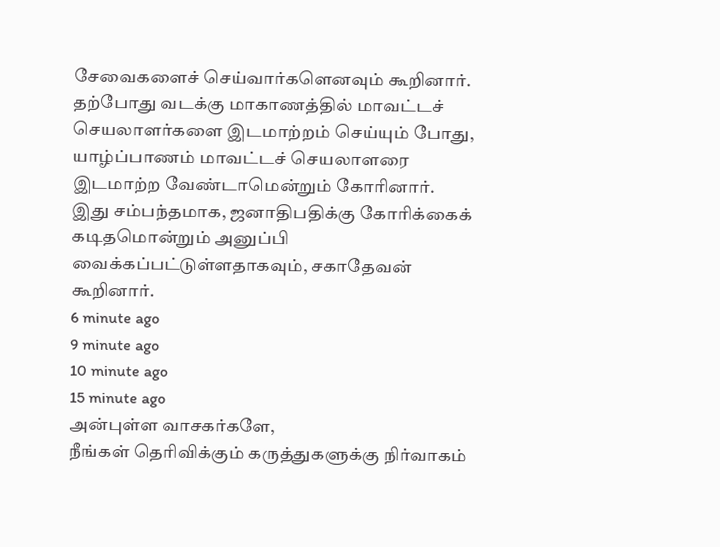சேவைகளைச் செய்வார்களெனவும் கூறினார்.
தற்போது வடக்கு மாகாணத்தில் மாவட்டச் செயலாளர்களை இடமாற்றம் செய்யும் போது, யாழ்ப்பாணம் மாவட்டச் செயலாளரை இடமாற்ற வேண்டாமென்றும் கோரினார்.
இது சம்பந்தமாக, ஜனாதிபதிக்கு கோரிக்கைக் கடிதமொன்றும் அனுப்பி வைக்கப்பட்டுள்ளதாகவும், சகாதேவன் கூறினார்.
6 minute ago
9 minute ago
10 minute ago
15 minute ago
அன்புள்ள வாசகர்களே,
நீங்கள் தெரிவிக்கும் கருத்துகளுக்கு நிர்வாகம்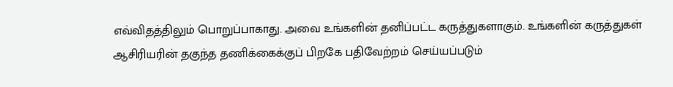எவ்விதத்திலும் பொறுப்பாகாது. அவை உங்களின் தனிப்பட்ட கருத்துகளாகும். உங்களின் கருத்துகள் ஆசிரியரின் தகுந்த தணிக்கைக்குப் பிறகே பதிவேற்றம் செய்யப்படும்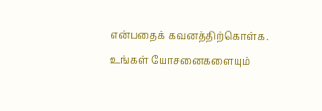என்பதைக் கவனத்திற்கொள்க. உங்கள் யோசனைகளையும்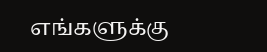எங்களுக்கு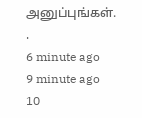அனுப்புங்கள். .
6 minute ago
9 minute ago
10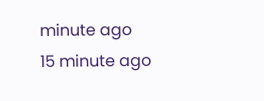minute ago
15 minute ago